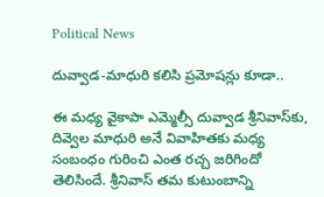Political News

దువ్వాడ-మాధురి కలిసి ప్రమోషన్లు కూడా..

ఈ మధ్య వైకాపా ఎమ్మెల్సీ దువ్వాడ శ్రీనివాస్‌కు, దివ్వెల మాధురి అనే వివాహితకు మధ్య సంబంధం గురించి ఎంత రచ్చ జరిగిందో తెలిసిందే. శ్రీనివాస్ తమ కుటుంబాన్ని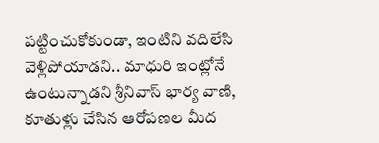పట్టించుకోకుండా, ఇంటిని వదిలేసి వెళ్లిపోయాడని.. మాధురి ఇంట్లోనే ఉంటున్నాడని శ్రీనివాస్ భార్య వాణి, కూతుళ్లు చేసిన ఆరోపణల మీద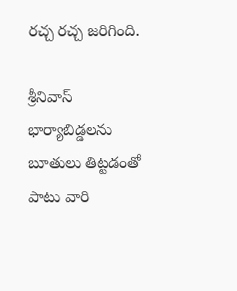రచ్చ రచ్చ జరిగింది.

శ్రీనివాస్ భార్యాబిడ్డలను బూతులు తిట్టడంతో పాటు వారి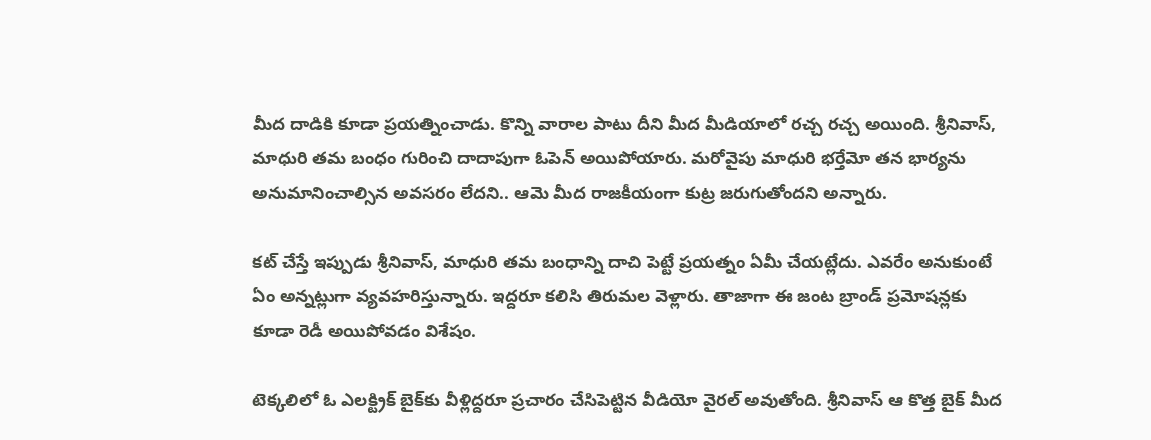మీద దాడికి కూడా ప్రయత్నించాడు. కొన్ని వారాల పాటు దీని మీద మీడియాలో రచ్చ రచ్చ అయింది. శ్రీనివాస్, మాధురి తమ బంధం గురించి దాదాపుగా ఓపెన్ అయిపోయారు. మరోవైపు మాధురి భర్తేమో తన భార్యను అనుమానించాల్సిన అవసరం లేదని.. ఆమె మీద రాజకీయంగా కుట్ర జరుగుతోందని అన్నారు.

కట్ చేస్తే ఇప్పుడు శ్రీనివాస్, మాధురి తమ బంధాన్ని దాచి పెట్టే ప్రయత్నం ఏమీ చేయట్లేదు. ఎవరేం అనుకుంటే ఏం అన్నట్లుగా వ్యవహరిస్తున్నారు. ఇద్దరూ కలిసి తిరుమల వెళ్లారు. తాజాగా ఈ జంట బ్రాండ్ ప్రమోషన్లకు కూడా రెడీ అయిపోవడం విశేషం.

టెక్కలిలో ఓ ఎలక్ట్రిక్ బైక్‌కు వీళ్లిద్దరూ ప్రచారం చేసిపెట్టిన వీడియో వైరల్ అవుతోంది. శ్రీనివాస్ ఆ కొత్త బైక్‌ మీద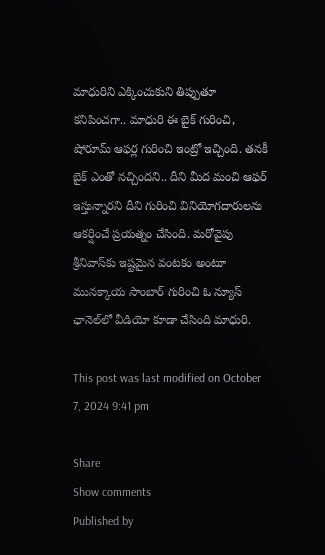మాధురిని ఎక్కించుకుని తిప్పుతూ కనిపించగా.. మాధురి ఈ బైక్ గురించి, షోరూమ్ ఆఫర్ల గురించి ఇంట్రో ఇచ్చింది. తనకీ బైక్ ఎంతో నచ్చిందని.. దీని మీద మంచి ఆఫర్ ఇస్తున్నారని దీని గురించి వినియోగదారులను ఆకర్షించే ప్రయత్నం చేసింది. మరోవైపు శ్రీనివాస్‌కు ఇష్టమైన వంటకం అంటూ మునక్కాయ సాంబార్ గురించి ఓ న్యూస్ ఛానెల్‌లో వీడియో కూడా చేసింది మాధురి.

This post was last modified on October 7, 2024 9:41 pm

Share
Show comments
Published by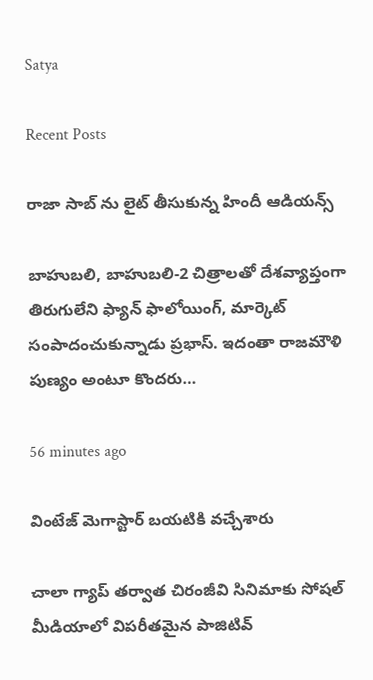Satya

Recent Posts

రాజా సాబ్ ను లైట్ తీసుకున్న‌ హిందీ ఆడియ‌న్స్

బాహుబ‌లి, బాహుబ‌లి-2 చిత్రాల‌తో దేశ‌వ్యాప్తంగా తిరుగులేని ఫ్యాన్ ఫాలోయింగ్, మార్కెట్ సంపాదంచుకున్నాడు ప్ర‌భాస్. ఇదంతా రాజ‌మౌళి పుణ్యం అంటూ కొంద‌రు…

56 minutes ago

వింటేజ్ మెగాస్టార్ బయటికి వచ్చేశారు

చాలా గ్యాప్ తర్వాత చిరంజీవి సినిమాకు సోషల్ మీడియాలో విపరీతమైన పాజిటివ్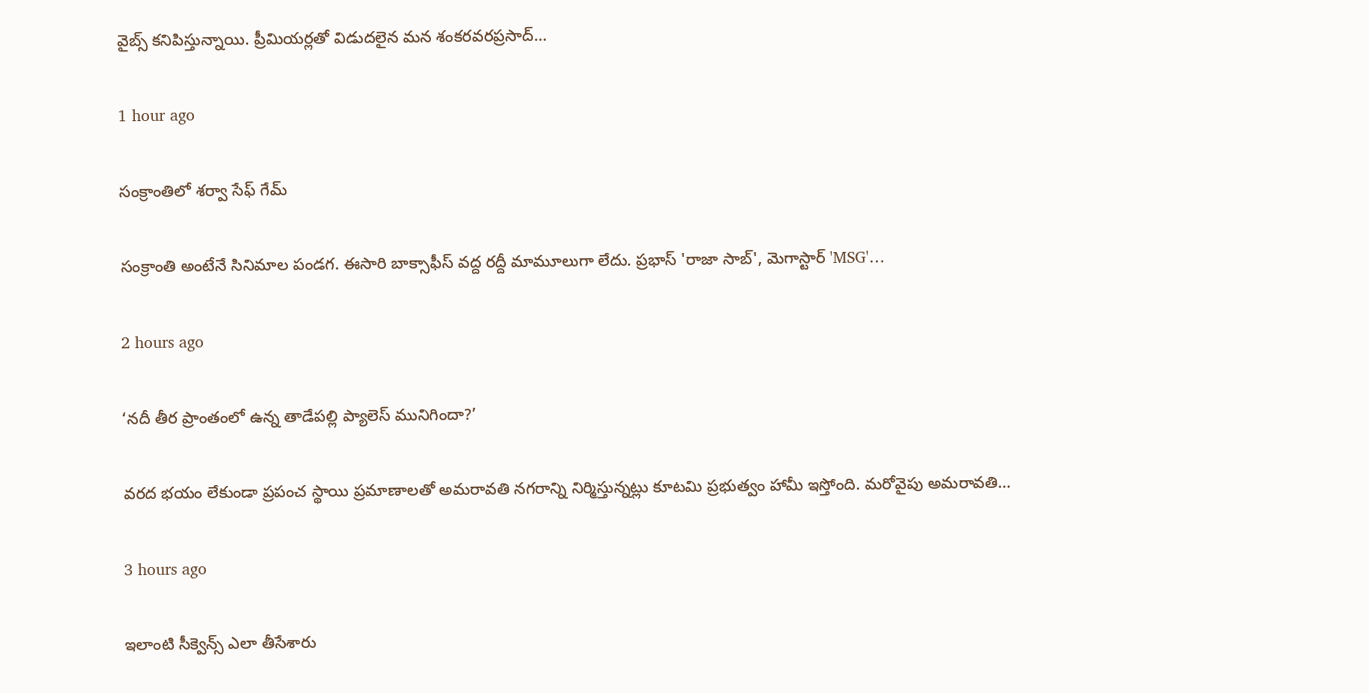వైబ్స్ కనిపిస్తున్నాయి. ప్రీమియర్లతో విడుదలైన మన శంకరవరప్రసాద్…

1 hour ago

సంక్రాంతిలో శర్వా సేఫ్ గేమ్

సంక్రాంతి అంటేనే సినిమాల పండగ. ఈసారి బాక్సాఫీస్ వద్ద రద్దీ మామూలుగా లేదు. ప్రభాస్ 'రాజా సాబ్', మెగాస్టార్ 'MSG'…

2 hours ago

‘నదీ తీర ప్రాంతంలో ఉన్న తాడేపల్లి ప్యాలెస్ మునిగిందా?’

వరద భయం లేకుండా ప్రపంచ స్థాయి ప్రమాణాలతో అమరావతి నగరాన్ని నిర్మిస్తున్నట్లు కూటమి ప్రభుత్వం హామీ ఇస్తోంది. మరోవైపు అమరావతి…

3 hours ago

ఇలాంటి సీక్వెన్స్ ఎలా తీసేశారు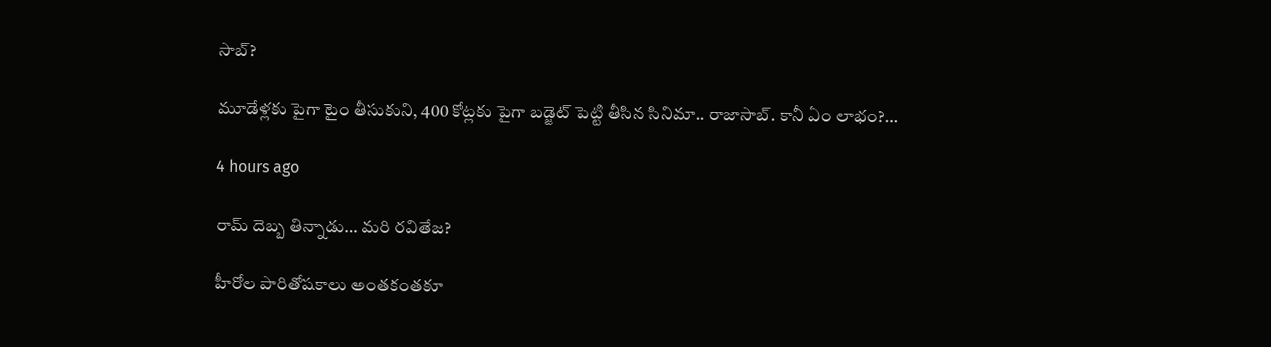సాబ్‌?

మూడేళ్ల‌కు పైగా టైం తీసుకుని, 400 కోట్ల‌కు పైగా బ‌డ్జెట్ పెట్టి తీసిన సినిమా.. రాజాసాబ్. కానీ ఏం లాభం?…

4 hours ago

రామ్ దెబ్బ తిన్నాడు… మరి రవితేజ?

హీరోల పారితోషకాలు అంతకంతకూ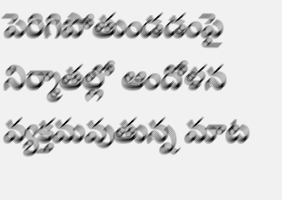పెరిగిపోతుండడంపై నిర్మాతల్లో ఆందోళన వ్యక్తమవుతున్న మాట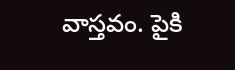వాస్తవం. పైకి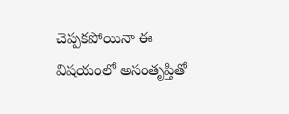చెప్పకపోయినా ఈ విషయంలో అసంతృప్తితో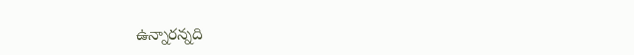ఉన్నారన్నది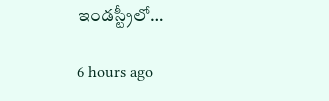ఇండస్ట్రీలో…

6 hours ago